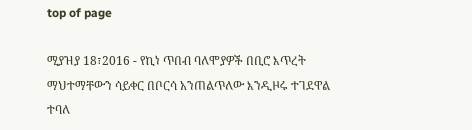top of page

ሚያዝያ 18፣2016 - የኪነ ጥበብ ባለሞያዎች በቢሮ እጥረት ማህተማቸውን ሳይቀር በቦርሳ አንጠልጥለው እንዲዞሩ ተገደዋል ተባለ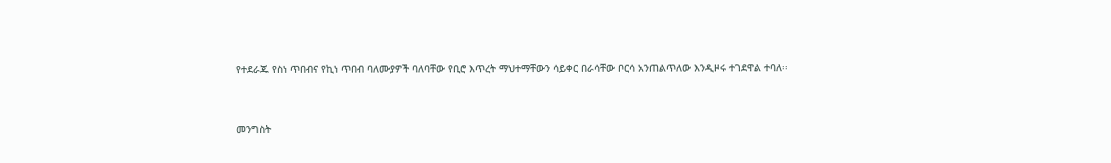የተደራጁ የስነ ጥበብና የኪነ ጥበብ ባለሙያዎች ባለባቸው የቢሮ እጥረት ማህተማቸውን ሳይቀር በራሳቸው ቦርሳ አንጠልጥለው እንዲዞሩ ተገደዋል ተባለ፡፡


መንግስት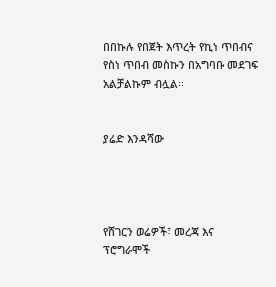በበኩሉ የበጀት እጥረት የኪነ ጥበብና የስነ ጥበብ መስኩን በአግባቡ መደገፍ አልቻልኩም ብሏል፡፡


ያሬድ እንዳሻው




የሸገርን ወሬዎች፣ መረጃ እና ፕሮግራሞች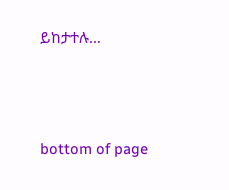ይከታተሉ…





bottom of page